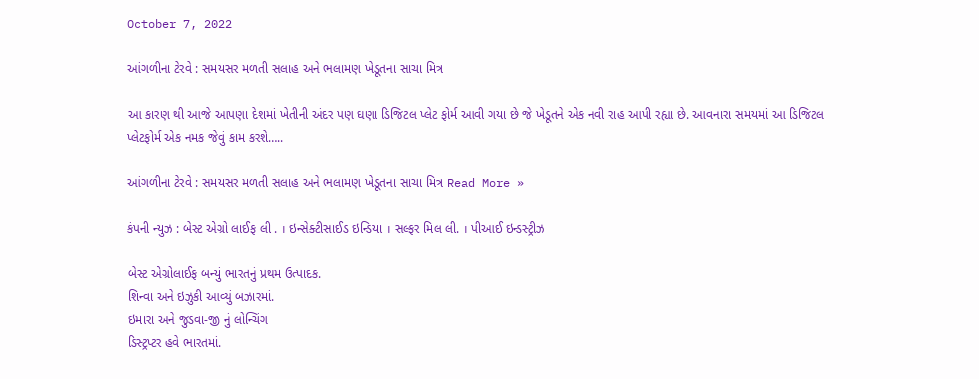October 7, 2022

આંગળીના ટેરવે : સમયસર મળતી સલાહ અને ભલામણ ખેડૂતના સાચા મિત્ર

આ કારણ થી આજે આપણા દેશમાં ખેતીની અંદર પણ ઘણા ડિજિટલ પ્લેટ ફોર્મ આવી ગયા છે જે ખેડૂતને એક નવી રાહ આપી રહ્યા છે. આવનારા સમયમાં આ ડિજિટલ પ્લેટફોર્મ એક નમક જેવું કામ કરશે…..

આંગળીના ટેરવે : સમયસર મળતી સલાહ અને ભલામણ ખેડૂતના સાચા મિત્ર Read More »

કંપની ન્યુઝ : બેસ્ટ એગ્રો લાઈફ લી . । ઇન્સેક્ટીસાઈડ ઇન્ડિયા । સલ્ફર મિલ લી. । પીઆઈ ઇન્ડસ્ટ્રીઝ

બેસ્ટ એગ્રોલાઈફ બન્યું ભારતનું પ્રથમ ઉત્પાદક.
શિન્વા અને ઇઝુકી આવ્યું બઝારમાં.
ઇમારા અને જુડવા-જી નું લોન્ચિંગ
ડિસ્ટ્રપ્ટર હવે ભારતમાં.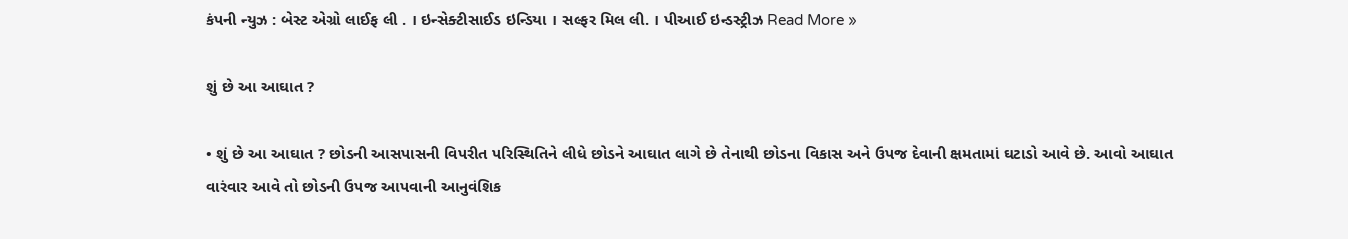કંપની ન્યુઝ : બેસ્ટ એગ્રો લાઈફ લી . । ઇન્સેક્ટીસાઈડ ઇન્ડિયા । સલ્ફર મિલ લી. । પીઆઈ ઇન્ડસ્ટ્રીઝ Read More »

શું છે આ આઘાત ?

• શું છે આ આઘાત ? છોડની આસપાસની વિપરીત પરિસ્થિતિને લીધે છોડને આઘાત લાગે છે તેનાથી છોડના વિકાસ અને ઉપજ દેવાની ક્ષમતામાં ઘટાડો આવે છે. આવો આઘાત વારંવાર આવે તો છોડની ઉપજ આપવાની આનુવંશિક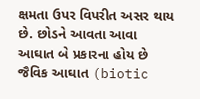ક્ષમતા ઉપર વિપરીત અસર થાય છે. છોડને આવતા આવા આઘાત બે પ્રકારના હોય છે જૈવિક આઘાત (biotic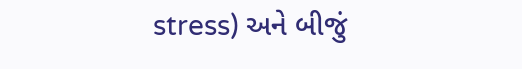stress) અને બીજું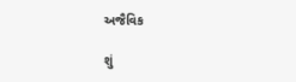અજૈવિક

શું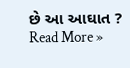છે આ આઘાત ? Read More »